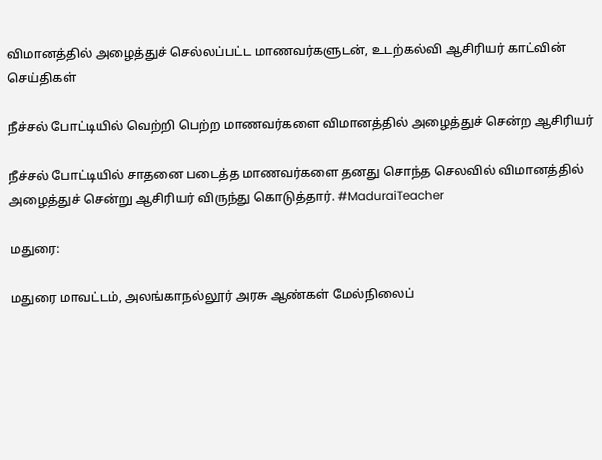விமானத்தில் அழைத்துச் செல்லப்பட்ட மாணவர்களுடன், உடற்கல்வி ஆசிரியர் காட்வின்
செய்திகள்

நீச்சல் போட்டியில் வெற்றி பெற்ற மாணவர்களை விமானத்தில் அழைத்துச் சென்ற ஆசிரியர்

நீச்சல் போட்டியில் சாதனை படைத்த மாணவர்களை தனது சொந்த செலவில் விமானத்தில் அழைத்துச் சென்று ஆசிரியர் விருந்து கொடுத்தார். #MaduraiTeacher

மதுரை:

மதுரை மாவட்டம், அலங்காநல்லூர் அரசு ஆண்கள் மேல்நிலைப்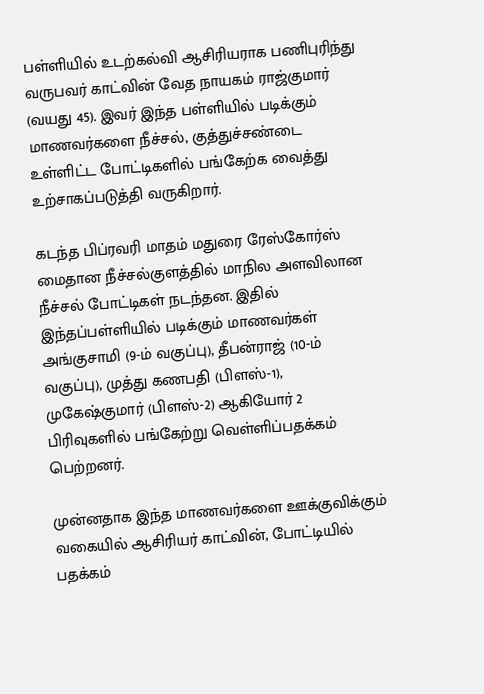பள்ளியில் உடற்கல்வி ஆசிரியராக பணிபுரிந்து வருபவர் காட்வின் வேத நாயகம் ராஜ்குமார் (வயது 45). இவர் இந்த பள்ளியில் படிக்கும் மாணவர்களை நீச்சல், குத்துச்சண்டை உள்ளிட்ட போட்டிகளில் பங்கேற்க வைத்து உற்சாகப்படுத்தி வருகிறார்.

கடந்த பிப்ரவரி மாதம் மதுரை ரேஸ்கோர்ஸ் மைதான நீச்சல்குளத்தில் மாநில அளவிலான நீச்சல் போட்டிகள் நடந்தன. இதில் இந்தப்பள்ளியில் படிக்கும் மாணவர்கள் அங்குசாமி (9-ம் வகுப்பு), தீபன்ராஜ் (10-ம் வகுப்பு), முத்து கணபதி (பிளஸ்-1), முகேஷ்குமார் (பிளஸ்-2) ஆகியோர் 2 பிரிவுகளில் பங்கேற்று வெள்ளிப்பதக்கம் பெற்றனர்.

முன்னதாக இந்த மாணவர்களை ஊக்குவிக்கும் வகையில் ஆசிரியர் காட்வின், போட்டியில் பதக்கம்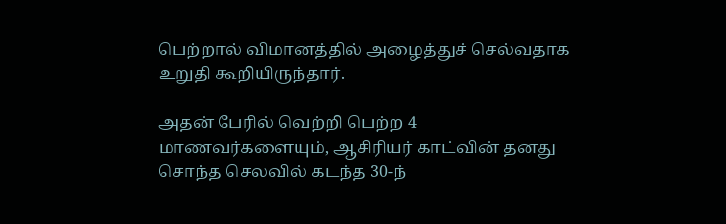பெற்றால் விமானத்தில் அழைத்துச் செல்வதாக உறுதி கூறியிருந்தார்.

அதன் பேரில் வெற்றி பெற்ற 4 மாணவர்களையும், ஆசிரியர் காட்வின் தனது சொந்த செலவில் கடந்த 30-ந்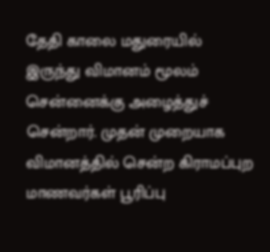தேதி காலை மதுரையில் இருந்து விமானம் மூலம் சென்னைக்கு அழைத்துச் சென்றார். முதன் முறையாக விமானத்தில் சென்ற கிராமப்புற மாணவர்கள் பூரிப்பு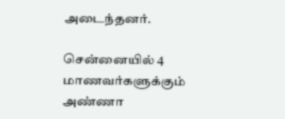அடைந்தனர்.

சென்னையில் 4 மாணவர்களுக்கும் அண்ணா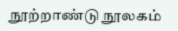நூற்றாண்டு நூலகம்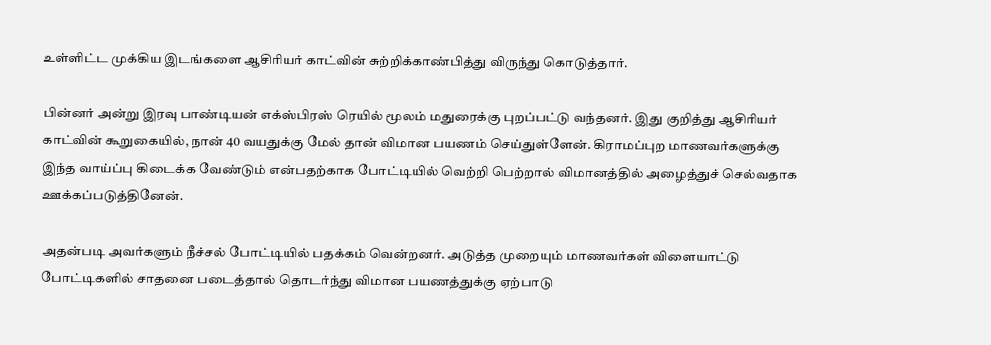உள்ளிட்ட முக்கிய இடங்களை ஆசிரியர் காட்வின் சுற்றிக்காண்பித்து விருந்து கொடுத்தார்.

பின்னர் அன்று இரவு பாண்டியன் எக்ஸ்பிரஸ் ரெயில் மூலம் மதுரைக்கு புறப்பட்டு வந்தனர். இது குறித்து ஆசிரியர் காட்வின் கூறுகையில், நான் 40 வயதுக்கு மேல் தான் விமான பயணம் செய்துள்ளேன். கிராமப்புற மாணவர்களுக்கு இந்த வாய்ப்பு கிடைக்க வேண்டும் என்பதற்காக போட்டியில் வெற்றி பெற்றால் விமானத்தில் அழைத்துச் செல்வதாக ஊக்கப்படுத்தினேன்.

அதன்படி அவர்களும் நீச்சல் போட்டியில் பதக்கம் வென்றனர். அடுத்த முறையும் மாணவர்கள் விளையாட்டு போட்டிகளில் சாதனை படைத்தால் தொடர்ந்து விமான பயணத்துக்கு ஏற்பாடு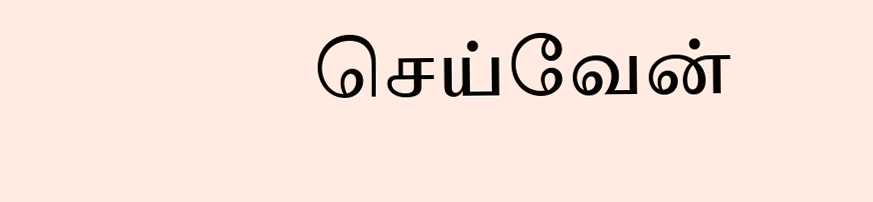செய்வேன்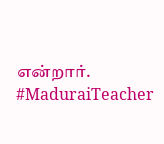என்றார். #MaduraiTeacher